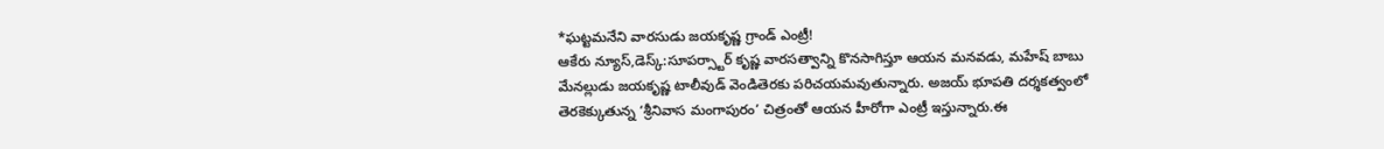*ఘట్టమనేని వారసుడు జయకృష్ణ గ్రాండ్ ఎంట్రీ!
ఆకేరు న్యూస్,డెస్క్:సూపర్స్టార్ కృష్ణ వారసత్వాన్ని కొనసాగిస్తూ ఆయన మనవడు, మహేష్ బాబు మేనల్లుడు జయకృష్ణ టాలీవుడ్ వెండితెరకు పరిచయమవుతున్నారు. అజయ్ భూపతి దర్శకత్వంలో తెరకెక్కుతున్న ‘శ్రీనివాస మంగాపురం’ చిత్రంతో ఆయన హీరోగా ఎంట్రీ ఇస్తున్నారు.ఈ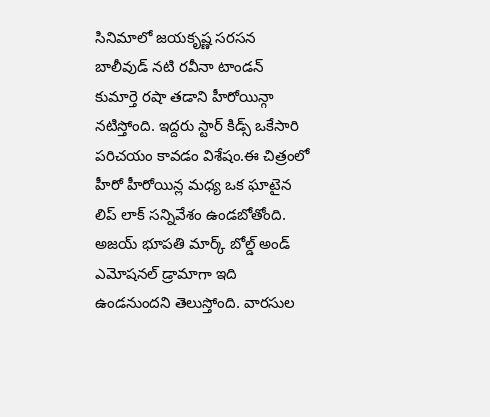సినిమాలో జయకృష్ణ సరసన బాలీవుడ్ నటి రవీనా టాండన్ కుమార్తె రషా తడాని హీరోయిన్గా నటిస్తోంది. ఇద్దరు స్టార్ కిడ్స్ ఒకేసారి పరిచయం కావడం విశేషం.ఈ చిత్రంలో హీరో హీరోయిన్ల మధ్య ఒక ఘాటైన లిప్ లాక్ సన్నివేశం ఉండబోతోంది. అజయ్ భూపతి మార్క్ బోల్డ్ అండ్ ఎమోషనల్ డ్రామాగా ఇది ఉండనుందని తెలుస్తోంది. వారసుల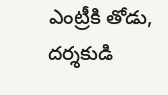ఎంట్రీకి తోడు, దర్శకుడి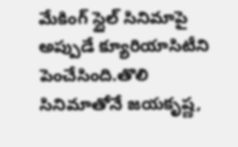మేకింగ్ స్టైల్ సినిమాపై అప్పుడే క్యూరియాసిటీని పెంచేసింది.తొలి సినిమాతోనే జయకృష్ణ,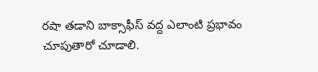రషా తడాని బాక్సాఫీస్ వద్ద ఎలాంటి ప్రభావం చూపుతారో చూడాలి.